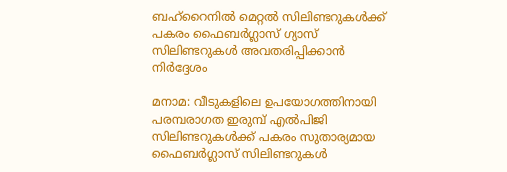ബഹ്‌റൈനിൽ മെറ്റൽ സിലിണ്ടറുകൾക്ക് പകരം ഫൈബർഗ്ലാസ് ഗ്യാസ് സിലിണ്ടറുകൾ അവതരിപ്പിക്കാൻ നിർദ്ദേശം

മനാമ: വീടുകളിലെ ഉപയോഗത്തിനായി പരമ്പരാഗത ഇരുമ്പ് എൽപിജി സിലിണ്ടറുകൾക്ക് പകരം സുതാര്യമായ ഫൈബർഗ്ലാസ് സിലിണ്ടറുകൾ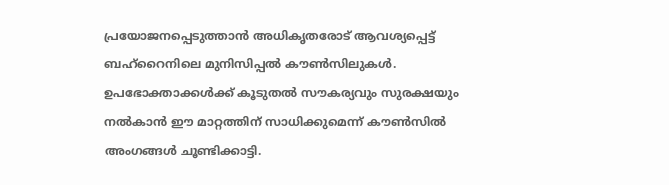പ്രയോജനപ്പെടുത്താൻ അധികൃതരോട് ആവശ്യപ്പെട്ട് ബഹ്‌റൈനിലെ മുനിസിപ്പൽ കൗൺസിലുകൾ. ഉപഭോക്താക്കൾക്ക് കൂടുതൽ സൗകര്യവും സുരക്ഷയും നൽകാൻ ഈ മാറ്റത്തിന് സാധിക്കുമെന്ന് കൗൺസിൽ അംഗങ്ങൾ ചൂണ്ടിക്കാട്ടി.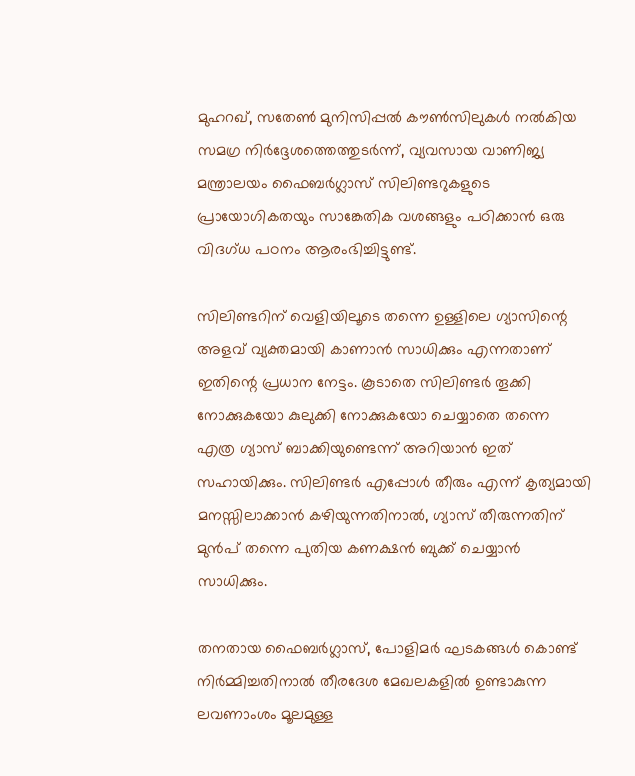മുഹറഖ്, സതേൺ മുനിസിപ്പൽ കൗൺസിലുകൾ നൽകിയ സമഗ്ര നിർദ്ദേശത്തെത്തുടർന്ന്, വ്യവസായ വാണിജ്യ മന്ത്രാലയം ഫൈബർഗ്ലാസ് സിലിണ്ടറുകളുടെ പ്രായോഗികതയും സാങ്കേതിക വശങ്ങളും പഠിക്കാൻ ഒരു വിദഗ്ധ പഠനം ആരംഭിച്ചിട്ടുണ്ട്.

സിലിണ്ടറിന് വെളിയിലൂടെ തന്നെ ഉള്ളിലെ ഗ്യാസിന്റെ അളവ് വ്യക്തമായി കാണാൻ സാധിക്കും എന്നതാണ് ഇതിന്റെ പ്രധാന നേട്ടം. കൂടാതെ സിലിണ്ടർ തൂക്കി നോക്കുകയോ കുലുക്കി നോക്കുകയോ ചെയ്യാതെ തന്നെ എത്ര ഗ്യാസ് ബാക്കിയുണ്ടെന്ന് അറിയാൻ ഇത് സഹായിക്കും. സിലിണ്ടർ എപ്പോൾ തീരും എന്ന് കൃത്യമായി മനസ്സിലാക്കാൻ കഴിയുന്നതിനാൽ, ഗ്യാസ് തീരുന്നതിന് മുൻപ് തന്നെ പുതിയ കണക്ഷൻ ബുക്ക് ചെയ്യാൻ സാധിക്കും.

തനതായ ഫൈബർഗ്ലാസ്, പോളിമർ ഘടകങ്ങൾ കൊണ്ട് നിർമ്മിച്ചതിനാൽ തീരദേശ മേഖലകളിൽ ഉണ്ടാകുന്ന ലവണാംശം മൂലമുള്ള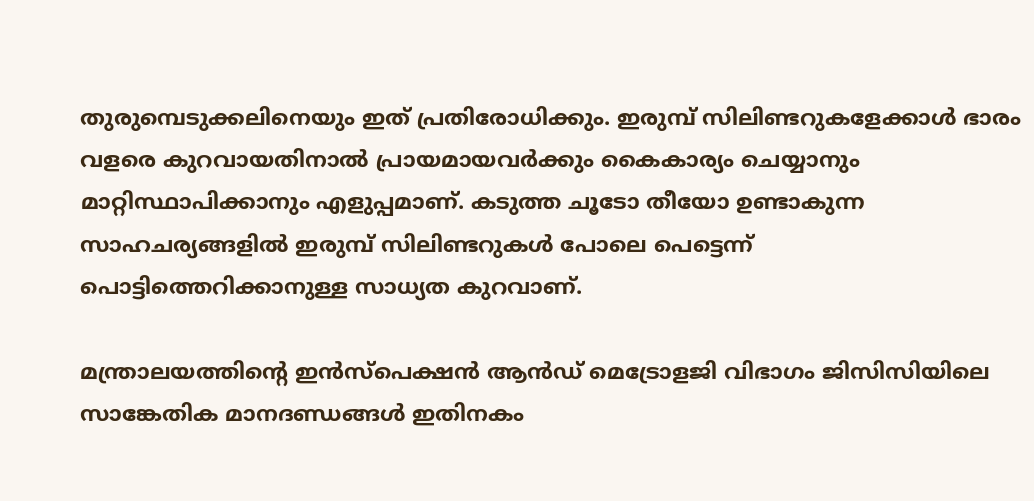തുരുമ്പെടുക്കലിനെയും ഇത് പ്രതിരോധിക്കും. ഇരുമ്പ് സിലിണ്ടറുകളേക്കാൾ ഭാരം വളരെ കുറവായതിനാൽ പ്രായമായവർക്കും കൈകാര്യം ചെയ്യാനും മാറ്റിസ്ഥാപിക്കാനും എളുപ്പമാണ്. കടുത്ത ചൂടോ തീയോ ഉണ്ടാകുന്ന സാഹചര്യങ്ങളിൽ ഇരുമ്പ് സിലിണ്ടറുകൾ പോലെ പെട്ടെന്ന് പൊട്ടിത്തെറിക്കാനുള്ള സാധ്യത കുറവാണ്.

മന്ത്രാലയത്തിന്റെ ഇൻസ്‌പെക്ഷൻ ആൻഡ് മെട്രോളജി വിഭാഗം ജിസിസിയിലെ സാങ്കേതിക മാനദണ്ഡങ്ങൾ ഇതിനകം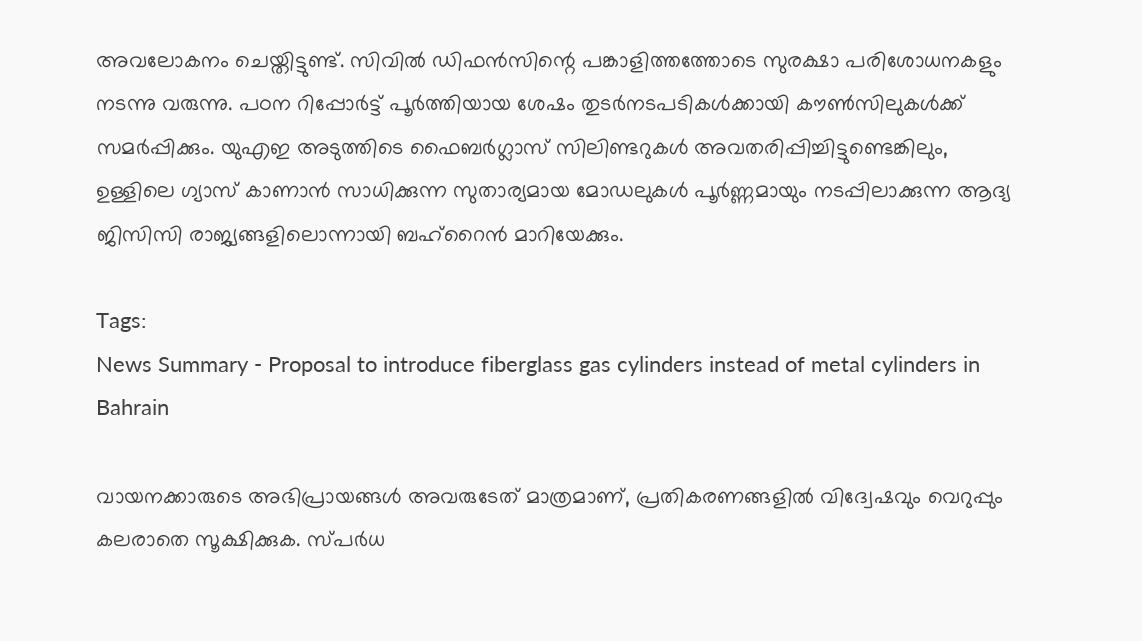അവലോകനം ചെയ്തിട്ടുണ്ട്. സിവിൽ ഡിഫൻസിന്റെ പങ്കാളിത്തത്തോടെ സുരക്ഷാ പരിശോധനകളും നടന്നു വരുന്നു. പഠന റിപ്പോർട്ട് പൂർത്തിയായ ശേഷം തുടർനടപടികൾക്കായി കൗൺസിലുകൾക്ക് സമർപ്പിക്കും. യുഎഇ അടുത്തിടെ ഫൈബർഗ്ലാസ് സിലിണ്ടറുകൾ അവതരിപ്പിച്ചിട്ടുണ്ടെങ്കിലും, ഉള്ളിലെ ഗ്യാസ് കാണാൻ സാധിക്കുന്ന സുതാര്യമായ മോഡലുകൾ പൂർണ്ണമായും നടപ്പിലാക്കുന്ന ആദ്യ ജിസിസി രാജ്യങ്ങളിലൊന്നായി ബഹ്‌റൈൻ മാറിയേക്കും.

Tags:
News Summary - Proposal to introduce fiberglass gas cylinders instead of metal cylinders in Bahrain

വായനക്കാരുടെ അഭിപ്രായങ്ങള്‍ അവരുടേത് മാത്രമാണ്, പ്രതികരണങ്ങളിൽ വിദ്വേഷവും വെറുപ്പും കലരാതെ സൂക്ഷിക്കുക. സ്പർധ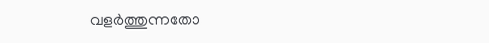വളർത്തുന്നതോ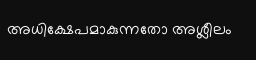അധിക്ഷേപമാകുന്നതോ അശ്ലീലം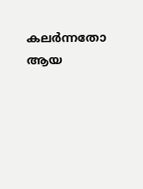കലർന്നതോ ആയ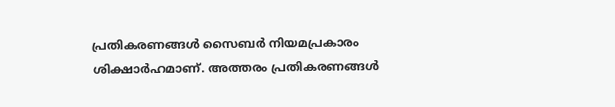പ്രതികരണങ്ങൾ സൈബർ നിയമപ്രകാരം ശിക്ഷാർഹമാണ്. അത്തരം പ്രതികരണങ്ങൾ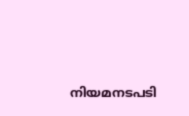നിയമനടപടി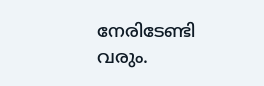നേരിടേണ്ടി വരും.